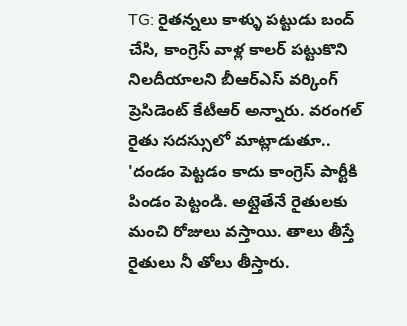TG: రైతన్నలు కాళ్ళు పట్టుడు బంద్ చేసి, కాంగ్రెస్ వాళ్ల కాలర్ పట్టుకొని నిలదీయాలని బీఆర్ఎస్ వర్కింగ్ ప్రెసిడెంట్ కేటీఆర్ అన్నారు. వరంగల్ రైతు సదస్సులో మాట్లాడుతూ.. 'దండం పెట్టడం కాదు కాంగ్రెస్ పార్టీకి పిండం పెట్టండి. అట్లైతేనే రైతులకు మంచి రోజులు వస్తాయి. తాలు తీస్తే రైతులు నీ తోలు తీస్తారు.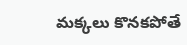మక్కలు కొనకపోతే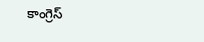కాంగ్రెస్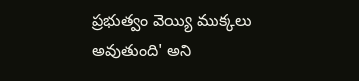ప్రభుత్వం వెయ్యి ముక్కలు అవుతుంది' అని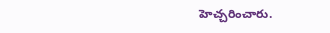హెచ్చరించారు.